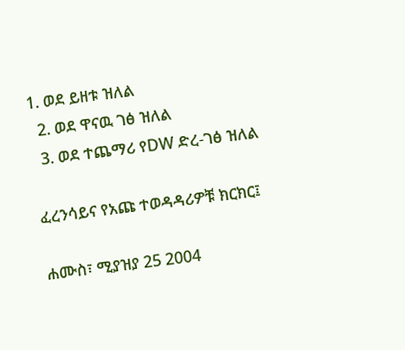1. ወደ ይዘቱ ዝለል
  2. ወደ ዋናዉ ገፅ ዝለል
  3. ወደ ተጨማሪ የDW ድረ-ገፅ ዝለል

ፈረንሳይና የአጩ ተወዳዳሪዎቹ ክርክር፤

ሐሙስ፣ ሚያዝያ 25 2004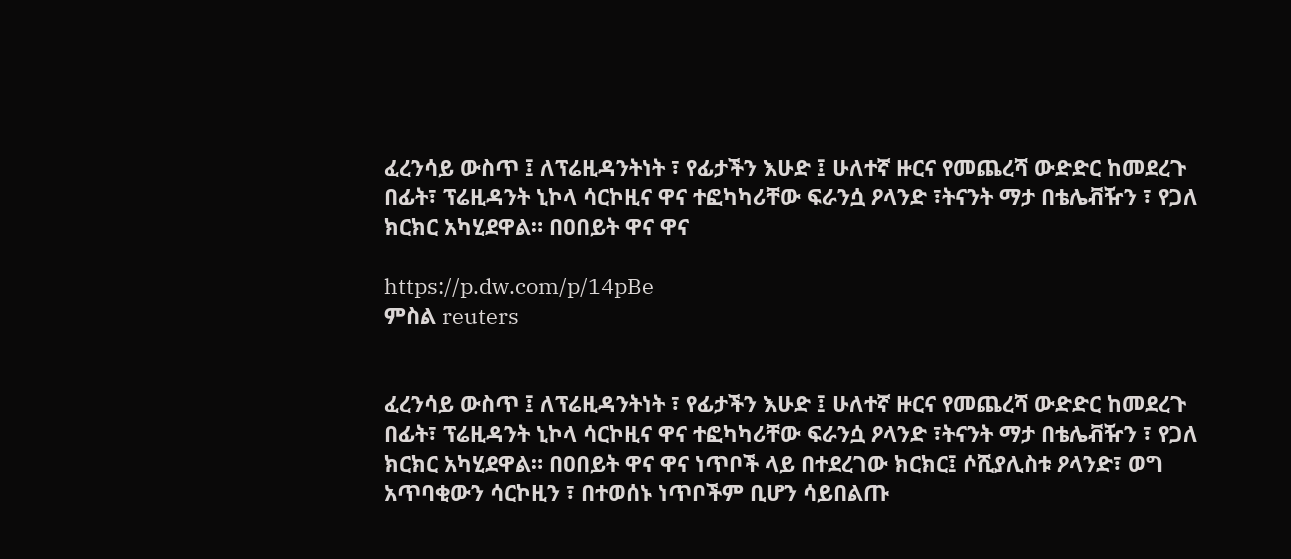ፈረንሳይ ውስጥ ፤ ለፕሬዚዳንትነት ፣ የፊታችን እሁድ ፤ ሁለተኛ ዙርና የመጨረሻ ውድድር ከመደረጉ በፊት፣ ፕሬዚዳንት ኒኮላ ሳርኮዚና ዋና ተፎካካሪቸው ፍራንሷ ዖላንድ ፣ትናንት ማታ በቴሌቭዥን ፣ የጋለ ክርክር አካሂደዋል። በዐበይት ዋና ዋና

https://p.dw.com/p/14pBe
ምስል reuters


ፈረንሳይ ውስጥ ፤ ለፕሬዚዳንትነት ፣ የፊታችን እሁድ ፤ ሁለተኛ ዙርና የመጨረሻ ውድድር ከመደረጉ በፊት፣ ፕሬዚዳንት ኒኮላ ሳርኮዚና ዋና ተፎካካሪቸው ፍራንሷ ዖላንድ ፣ትናንት ማታ በቴሌቭዥን ፣ የጋለ ክርክር አካሂደዋል። በዐበይት ዋና ዋና ነጥቦች ላይ በተደረገው ክርክር፤ ሶሺያሊስቱ ዖላንድ፣ ወግ አጥባቂውን ሳርኮዚን ፣ በተወሰኑ ነጥቦችም ቢሆን ሳይበልጡ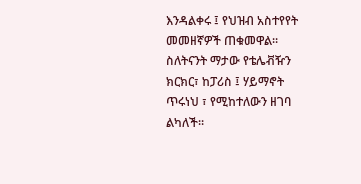እንዳልቀሩ ፤ የህዝብ አስተየየት መመዘኛዎች ጠቁመዋል። ስለትናንት ማታው የቴሌቭዥን ክርክር፣ ከፓሪስ ፤ ሃይማኖት ጥሩነህ ፣ የሚከተለውን ዘገባ ልካለች።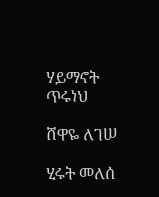ሃይማኖት ጥሩነህ

ሸዋዬ ለገሠ

ሂሩት መለሰ